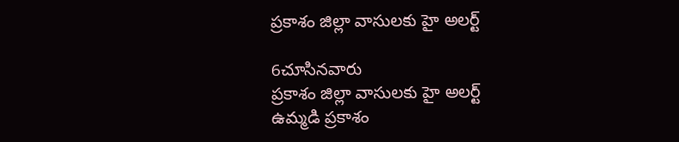ప్రకాశం జిల్లా వాసులకు హై అలర్ట్

6చూసినవారు
ప్రకాశం జిల్లా వాసులకు హై అలర్ట్
ఉమ్మడి ప్రకాశం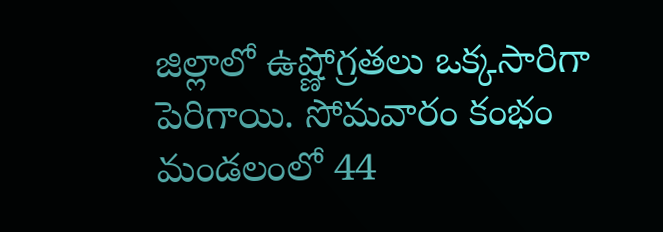జిల్లాలో ఉష్ణోగ్రతలు ఒక్కసారిగా పెరిగాయి. సోమవారం కంభం మండలంలో 44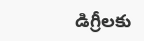డిగ్రీలకు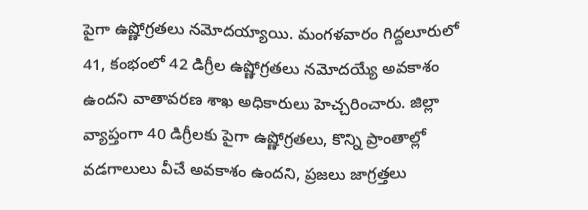పైగా ఉష్ణోగ్రతలు నమోదయ్యాయి. మంగళవారం గిద్దలూరులో 41, కంభంలో 42 డిగ్రీల ఉష్ణోగ్రతలు నమోదయ్యే అవకాశం ఉందని వాతావరణ శాఖ అధికారులు హెచ్చరించారు. జిల్లా వ్యాప్తంగా 40 డిగ్రీలకు పైగా ఉష్ణోగ్రతలు, కొన్ని ప్రాంతాల్లో వడగాలులు వీచే అవకాశం ఉందని, ప్రజలు జాగ్రత్తలు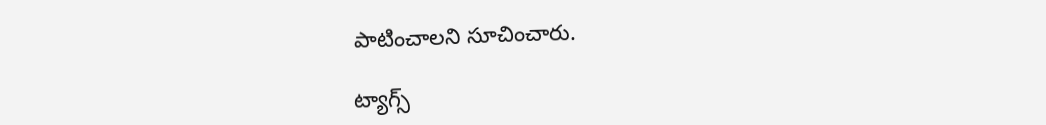పాటించాలని సూచించారు.

ట్యాగ్స్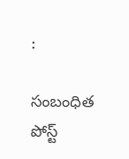:

సంబంధిత పోస్ట్